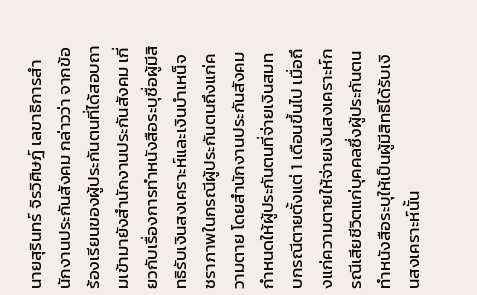นายสุรินทร์ จิรวิศิษฎ์ เลขาธิการสำนักงานประกันสังคม กล่าวว่า จากข้อร้องเรียนของผู้ประกันตนที่ได้สอบถามเข้ามายังสำนักงานประกันสังคม เกี่ยวกับเรื่องการทำหนังสือระบุชื่อผู้มีสิทธิรับเงินสงเคราะห์และเงินบำเหน็จชราภาพในกรณีผู้ประกันตนถึงแก่ความตาย โดยสำนักงานประกันสังคมกำหนดให้ผู้ประกันตนที่จ่ายเงินสมทบกรณีตายตั้งแต่ 1 เดือนขึ้นไป เมื่อถึงแก่ความตายให้จ่ายเงินสงเคราะห์กรณีเสียชีวิตแก่บุคคลซึ่งผู้ประกันตนทำหนังสือระบุให้เป็นผู้มีสิทธิได้รับเงินสงเคราะห์นั้น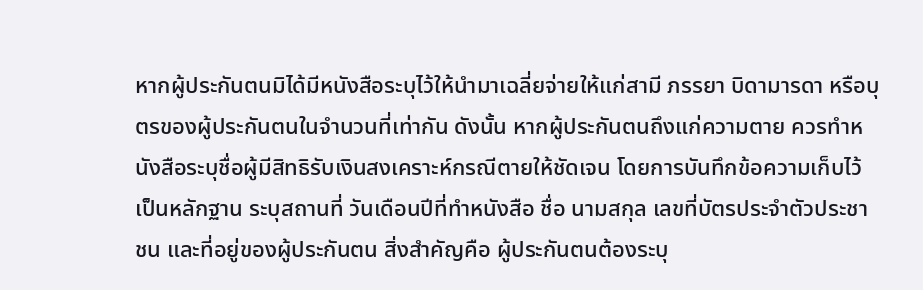หากผู้ประกันตนมิได้มีหนังสือระบุไว้ให้นำมาเฉลี่ยจ่ายให้แก่สามี ภรรยา บิดามารดา หรือบุตรของผู้ประกันตนในจำนวนที่เท่ากัน ดังนั้น หากผู้ประกันตนถึงแก่ความตาย ควรทำหนังสือระบุชื่อผู้มีสิทธิรับเงินสงเคราะห์กรณีตายให้ชัดเจน โดยการบันทึกข้อความเก็บไว้เป็นหลักฐาน ระบุสถานที่ วันเดือนปีที่ทำหนังสือ ชื่อ นามสกุล เลขที่บัตรประจำตัวประชาชน และที่อยู่ของผู้ประกันตน สิ่งสำคัญคือ ผู้ประกันตนต้องระบุ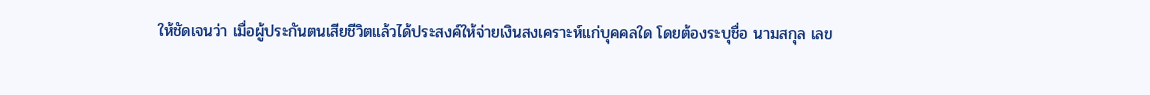ให้ชัดเจนว่า เมื่อผู้ประกันตนเสียชีวิตแล้วได้ประสงค์ให้จ่ายเงินสงเคราะห์แก่บุคคลใด โดยต้องระบุชื่อ นามสกุล เลข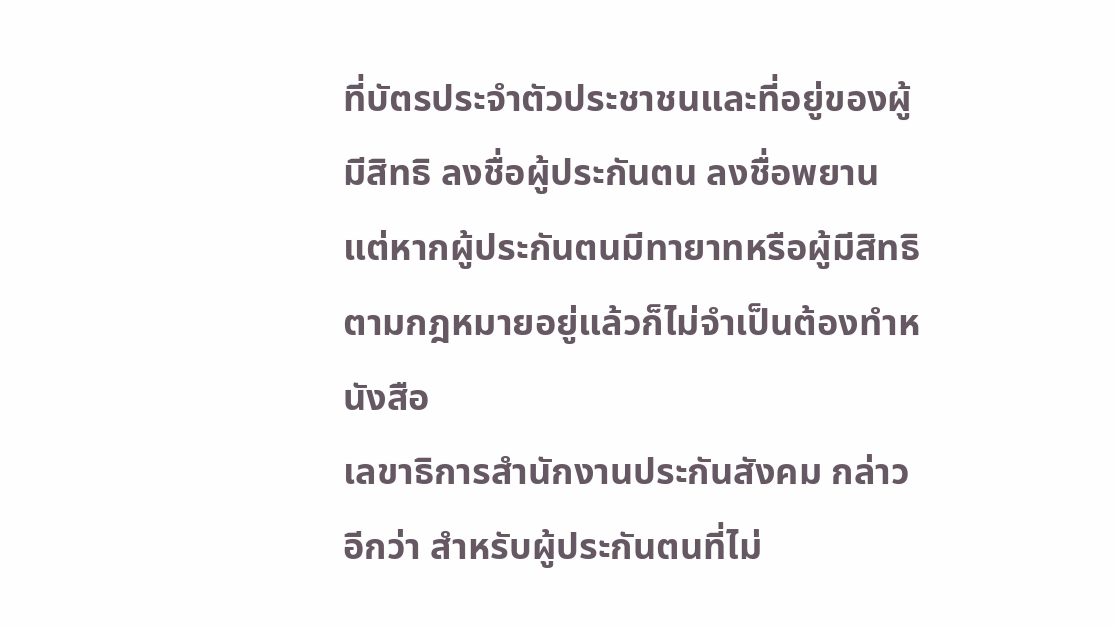ที่บัตรประจำตัวประชาชนและที่อยู่ของผู้มีสิทธิ ลงชื่อผู้ประกันตน ลงชื่อพยาน แต่หากผู้ประกันตนมีทายาทหรือผู้มีสิทธิตามกฎหมายอยู่แล้วก็ไม่จำเป็นต้องทำหนังสือ
เลขาธิการสำนักงานประกันสังคม กล่าวอีกว่า สำหรับผู้ประกันตนที่ไม่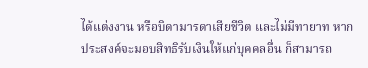ได้แต่งงาน หรือบิดามารดาเสียชีวิต และไม่มีทายาท หากประสงค์จะมอบสิทธิรับเงินให้แก่บุคคลอื่น ก็สามารถ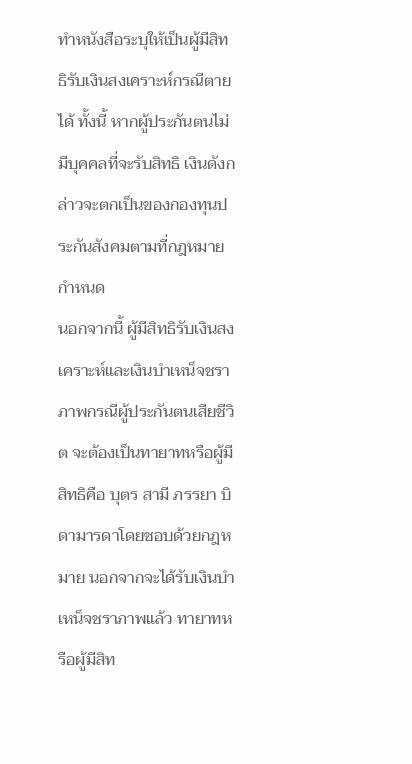ทำหนังสือระบุให้เป็นผู้มีสิทธิรับเงินสงเคราะห์กรณีตายได้ ทั้งนี้ หากผู้ประกันตนไม่มีบุคคลที่จะรับสิทธิ เงินดังกล่าวจะตกเป็นของกองทุนประกันสังคมตามที่กฎหมายกำหนด
นอกจากนี้ ผู้มีสิทธิรับเงินสงเคราะห์และเงินบำเหน็จชราภาพกรณีผู้ประกันตนเสียชีวิต จะต้องเป็นทายาทหรือผู้มีสิทธิคือ บุตร สามี ภรรยา บิดามารดาโดยชอบด้วยกฎหมาย นอกจากจะได้รับเงินบำเหน็จชราภาพแล้ว ทายาทหรือผู้มีสิท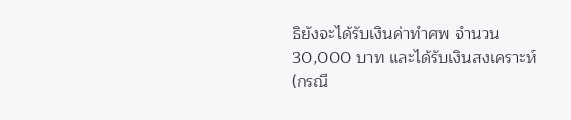ธิยังจะได้รับเงินค่าทำศพ จำนวน 30,000 บาท และได้รับเงินสงเคราะห์ (กรณี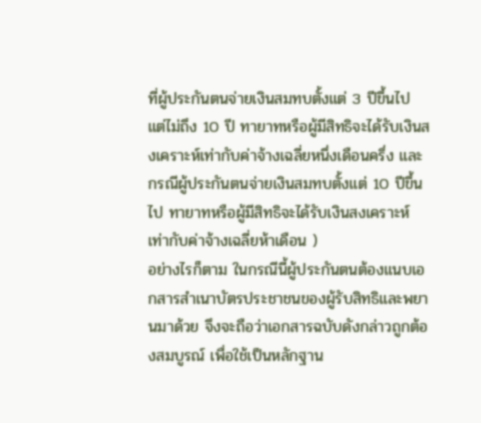ที่ผู้ประกันตนจ่ายเงินสมทบตั้งแต่ 3 ปีขึ้นไป แต่ไม่ถึง 10 ปี ทายาทหรือผู้มีสิทธิจะได้รับเงินสงเคราะห์เท่ากับค่าจ้างเฉลี่ยหนึ่งเดือนครึ่ง และกรณีผู้ประกันตนจ่ายเงินสมทบตั้งแต่ 10 ปีขึ้นไป ทายาทหรือผู้มีสิทธิจะได้รับเงินสงเคราะห์เท่ากับค่าจ้างเฉลี่ยห้าเดือน )
อย่างไรก็ตาม ในกรณีนี้ผู้ประกันตนต้องแนบเอกสารสำเนาบัตรประชาชนของผู้รับสิทธิและพยานมาด้วย จึงจะถือว่าเอกสารฉบับดังกล่าวถูกต้องสมบูรณ์ เพื่อใช้เป็นหลักฐาน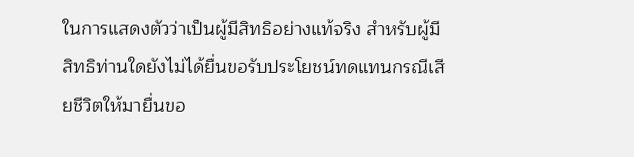ในการแสดงตัวว่าเป็นผู้มีสิทธิอย่างแท้จริง สำหรับผู้มีสิทธิท่านใดยังไม่ได้ยื่นขอรับประโยชน์ทดแทนกรณีเสียชีวิตให้มายื่นขอ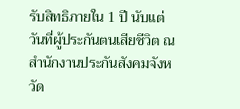รับสิทธิภายใน 1 ปี นับแต่วันที่ผู้ประกันตนเสียชีวิต ณ สำนักงานประกันสังคมจังหวัด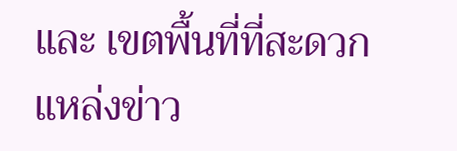และ เขตพื้นที่ที่สะดวก
แหล่งข่าว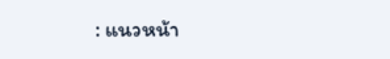: แนวหน้า